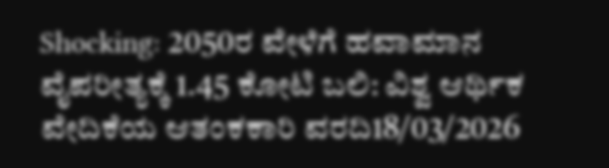Shocking: 2050ರ ವೇಳೆಗೆ ಹವಾಮಾನ ವೈಪರೀತ್ಯಕ್ಕೆ 1.45 ಕೋಟಿ ಬಲಿ: ವಿಶ್ವ ಆರ್ಥಿಕ ವೇದಿಕೆಯ ಆತಂಕಕಾರಿ ವರದಿ18/03/2026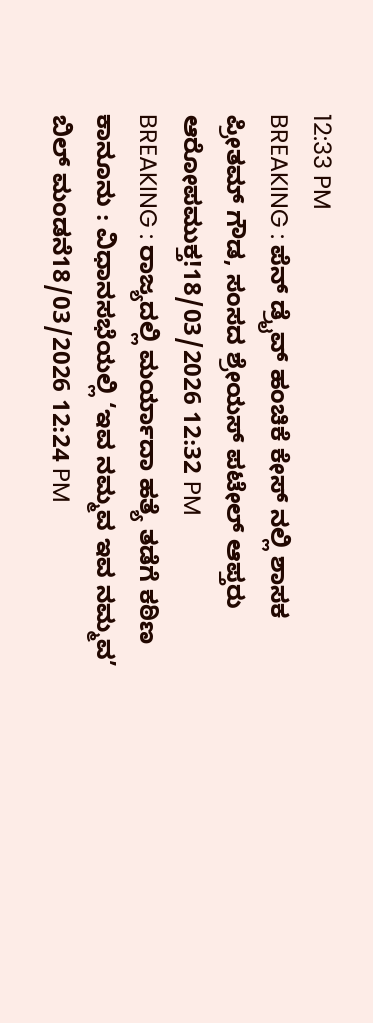12:33 PM
BREAKING : ಪೆನ್ ಡ್ರೈವ್ ಹಂಚಿಕೆ ಕೇಸ್ ನಲ್ಲಿ ಶಾಸಕ ಪ್ರೀತಮ್ ಗೌಡ, ಸಂಸದ ಶ್ರೇಯಸ್ ಪಟೇಲ್ ಆಪ್ತರು ಆರೋಪಮುಕ್ತ!18/03/2026 12:32 PM
BREAKING : ರಾಜ್ಯದಲ್ಲಿ ಮರ್ಯಾದಾ ಹತ್ಯೆ ತಡೆಗೆ ಕಠಿಣ ಕಾನೂನು : ವಿಧಾನಸಭೆಯಲ್ಲಿ ‘ಇವ ನಮ್ಮವ ಇವ ನಮ್ಮವ’ ಬಿಲ್ ಮಂಡನೆ18/03/2026 12:24 PM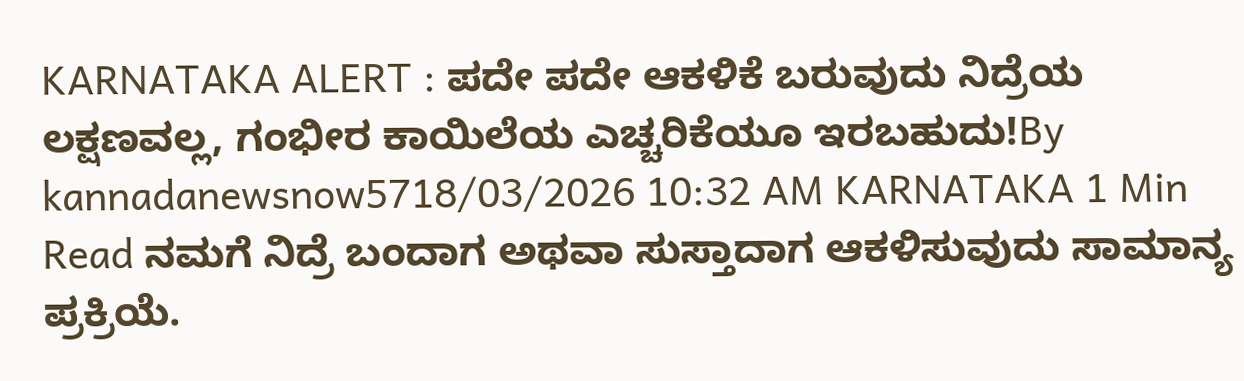KARNATAKA ALERT : ಪದೇ ಪದೇ ಆಕಳಿಕೆ ಬರುವುದು ನಿದ್ರೆಯ ಲಕ್ಷಣವಲ್ಲ, ಗಂಭೀರ ಕಾಯಿಲೆಯ ಎಚ್ಚರಿಕೆಯೂ ಇರಬಹುದು!By kannadanewsnow5718/03/2026 10:32 AM KARNATAKA 1 Min Read ನಮಗೆ ನಿದ್ರೆ ಬಂದಾಗ ಅಥವಾ ಸುಸ್ತಾದಾಗ ಆಕಳಿಸುವುದು ಸಾಮಾನ್ಯ ಪ್ರಕ್ರಿಯೆ.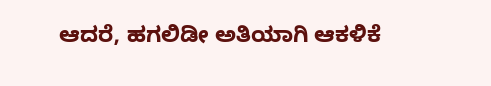ಆದರೆ, ಹಗಲಿಡೀ ಅತಿಯಾಗಿ ಆಕಳಿಕೆ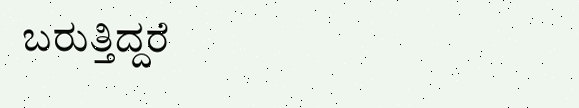ಬರುತ್ತಿದ್ದರೆ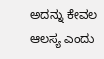ಅದನ್ನು ಕೇವಲ ಆಲಸ್ಯ ಎಂದು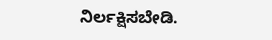ನಿರ್ಲಕ್ಷಿಸಬೇಡಿ.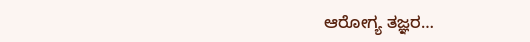ಆರೋಗ್ಯ ತಜ್ಞರ…